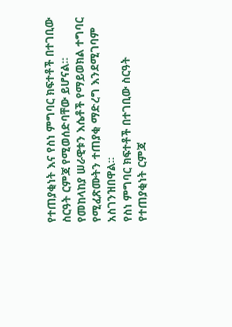የተጠያቂነት እና የስነ ምግባር ክፍተቶች በተገቢው ስርዓት ርምጃ የሚወሰድባቸው ይሆናል።
የመከላከያ ሠራዊቱን እሴቶች የማይወክል ተግባር የሚፈጽሙትን ተጠያቂ ማድረግ እንደሚገባም አስገንዝበዋል፡፡
የስነ ምግባር ክፍተቶች በተገቢው ስርዓት የተጠያቂነት ርምጃ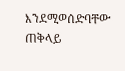እንደሚወሰድባቸው ጠቅላይ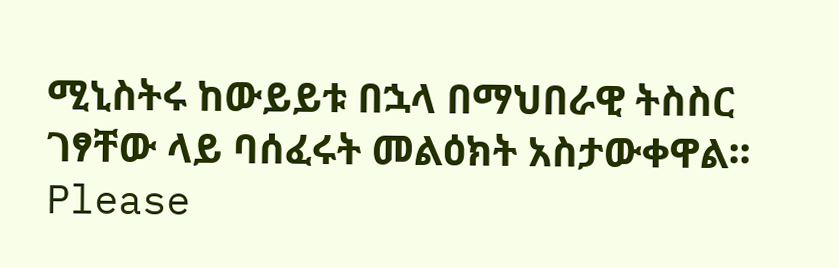ሚኒስትሩ ከውይይቱ በኋላ በማህበራዊ ትስስር ገፃቸው ላይ ባሰፈሩት መልዕክት አስታውቀዋል፡፡
Please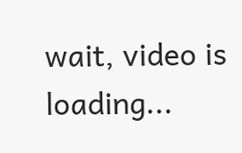wait, video is loading...